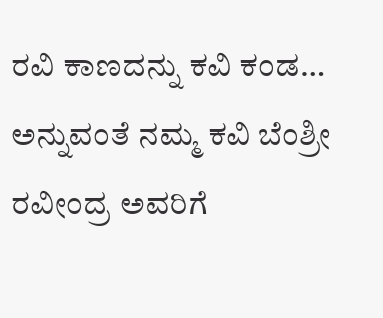ರವಿ ಕಾಣದನ್ನು ಕವಿ ಕಂಡ… ಅನ್ನುವಂತೆ ನಮ್ಮ ಕವಿ ಬೆಂಶ್ರೀ ರವೀಂದ್ರ ಅವರಿಗೆ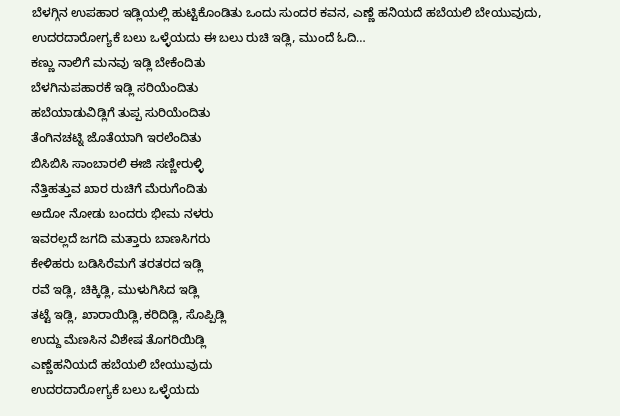ಬೆಳಗ್ಗಿನ ಉಪಹಾರ ಇಡ್ಲಿಯಲ್ಲಿ ಹುಟ್ಟಿಕೊಂಡಿತು ಒಂದು ಸುಂದರ ಕವನ, ಎಣ್ಣೆ ಹನಿಯದೆ ಹಬೆಯಲಿ ಬೇಯುವುದು, ಉದರದಾರೋಗ್ಯಕೆ ಬಲು ಒಳ್ಳೆಯದು ಈ ಬಲು ರುಚಿ ಇಡ್ಲಿ, ಮುಂದೆ ಓದಿ…
ಕಣ್ಣು ನಾಲಿಗೆ ಮನವು ಇಡ್ಲಿ ಬೇಕೆಂದಿತು
ಬೆಳಗಿನುಪಹಾರಕೆ ಇಡ್ಲಿ ಸರಿಯೆಂದಿತು
ಹಬೆಯಾಡುವಿಡ್ಲಿಗೆ ತುಪ್ಪ ಸುರಿಯೆಂದಿತು
ತೆಂಗಿನಚಟ್ನಿ ಜೊತೆಯಾಗಿ ಇರಲೆಂದಿತು
ಬಿಸಿಬಿಸಿ ಸಾಂಬಾರಲಿ ಈಜಿ ಸಣ್ಣೀರುಳ್ಳಿ
ನೆತ್ತಿಹತ್ತುವ ಖಾರ ರುಚಿಗೆ ಮೆರುಗೆಂದಿತು
ಅದೋ ನೋಡು ಬಂದರು ಭೀಮ ನಳರು
ಇವರಲ್ಲದೆ ಜಗದಿ ಮತ್ತಾರು ಬಾಣಸಿಗರು
ಕೇಳಿಹರು ಬಡಿಸಿರೆಮಗೆ ತರತರದ ಇಡ್ಲಿ
ರವೆ ಇಡ್ಲಿ, ಚಿಕ್ಕಿಡ್ಲಿ, ಮುಳುಗಿಸಿದ ಇಡ್ಲಿ
ತಟ್ಟೆ ಇಡ್ಲಿ, ಖಾರಾಯಿಡ್ಲಿ,ಕರಿದಿಡ್ಲಿ, ಸೊಪ್ಪಿಡ್ಲಿ
ಉದ್ದು ಮೆಣಸಿನ ವಿಶೇಷ ತೊಗರಿಯಿಡ್ಲಿ
ಎಣ್ಣೆಹನಿಯದೆ ಹಬೆಯಲಿ ಬೇಯುವುದು
ಉದರದಾರೋಗ್ಯಕೆ ಬಲು ಒಳ್ಳೆಯದು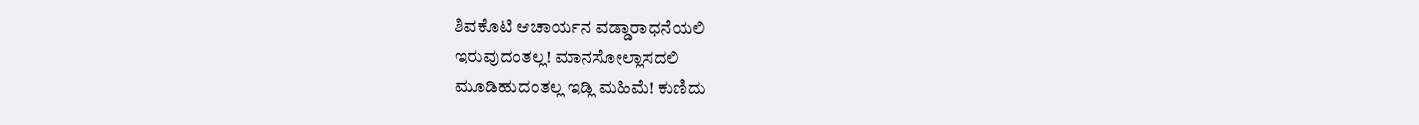ಶಿವಕೊಟಿ ಆಚಾರ್ಯನ ವಡ್ಡಾರಾಧನೆಯಲಿ
ಇರುವುದಂತಲ್ಲ! ಮಾನಸೋಲ್ಲಾಸದಲಿ
ಮೂಡಿಹುದಂತಲ್ಲ ಇಡ್ಲಿ ಮಹಿಮೆ! ಕುಣಿದು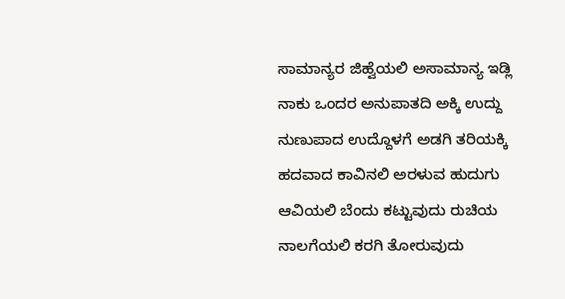ಸಾಮಾನ್ಯರ ಜಿಹ್ವೆಯಲಿ ಅಸಾಮಾನ್ಯ ಇಡ್ಲಿ
ನಾಕು ಒಂದರ ಅನುಪಾತದಿ ಅಕ್ಕಿ ಉದ್ದು
ನುಣುಪಾದ ಉದ್ದೊಳಗೆ ಅಡಗಿ ತರಿಯಕ್ಕಿ
ಹದವಾದ ಕಾವಿನಲಿ ಅರಳುವ ಹುದುಗು
ಆವಿಯಲಿ ಬೆಂದು ಕಟ್ಟುವುದು ರುಚಿಯ
ನಾಲಗೆಯಲಿ ಕರಗಿ ತೋರುವುದು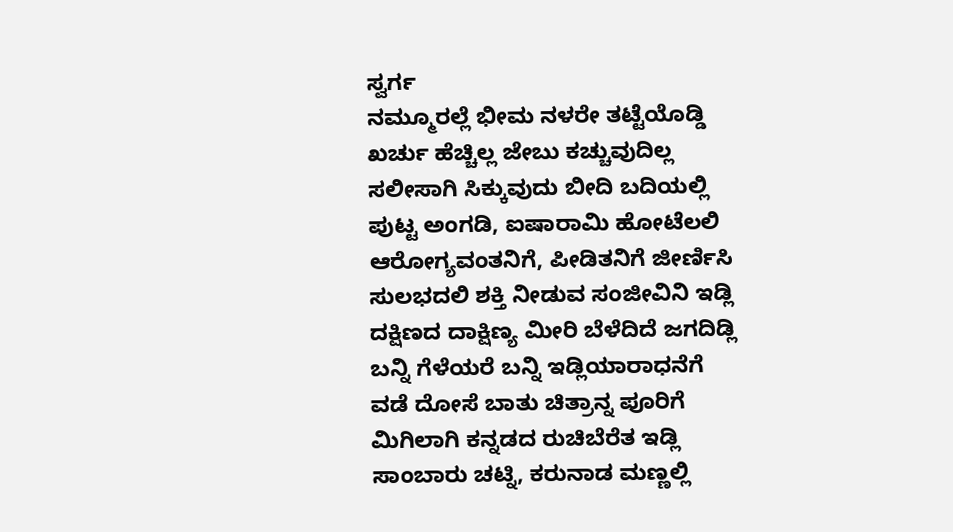ಸ್ವರ್ಗ
ನಮ್ಮೂರಲ್ಲೆ ಭೀಮ ನಳರೇ ತಟ್ಟೆಯೊಡ್ಡಿ
ಖರ್ಚು ಹೆಚ್ಚಿಲ್ಲ ಜೇಬು ಕಚ್ಚುವುದಿಲ್ಲ
ಸಲೀಸಾಗಿ ಸಿಕ್ಕುವುದು ಬೀದಿ ಬದಿಯಲ್ಲಿ
ಪುಟ್ಟ ಅಂಗಡಿ, ಐಷಾರಾಮಿ ಹೋಟೆಲಲಿ
ಆರೋಗ್ಯವಂತನಿಗೆ, ಪೀಡಿತನಿಗೆ ಜೀರ್ಣಿಸಿ
ಸುಲಭದಲಿ ಶಕ್ತಿ ನೀಡುವ ಸಂಜೀವಿನಿ ಇಡ್ಲಿ
ದಕ್ಷಿಣದ ದಾಕ್ಷಿಣ್ಯ ಮೀರಿ ಬೆಳೆದಿದೆ ಜಗದಿಡ್ಲಿ
ಬನ್ನಿ ಗೆಳೆಯರೆ ಬನ್ನಿ ಇಡ್ಲಿಯಾರಾಧನೆಗೆ
ವಡೆ ದೋಸೆ ಬಾತು ಚಿತ್ರಾನ್ನ ಪೂರಿಗೆ
ಮಿಗಿಲಾಗಿ ಕನ್ನಡದ ರುಚಿಬೆರೆತ ಇಡ್ಲಿ
ಸಾಂಬಾರು ಚಟ್ನಿ, ಕರುನಾಡ ಮಣ್ಣಲ್ಲಿ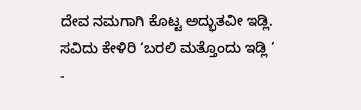ದೇವ ನಮಗಾಗಿ ಕೊಟ್ಟ ಅದ್ಭುತವೀ ಇಡ್ಲಿ.
ಸವಿದು ಕೇಳಿರಿ ‘ಬರಲಿ ಮತ್ತೊಂದು ಇಡ್ಲಿ ‘
-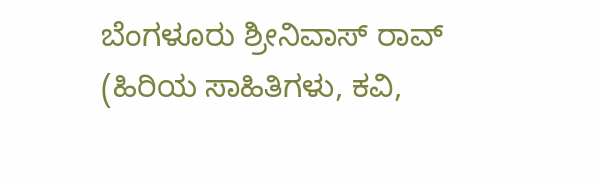ಬೆಂಗಳೂರು ಶ್ರೀನಿವಾಸ್ ರಾವ್ (ಹಿರಿಯ ಸಾಹಿತಿಗಳು, ಕವಿ,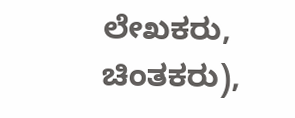ಲೇಖಕರು, ಚಿಂತಕರು),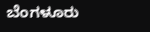ಬೆಂಗಳೂರು